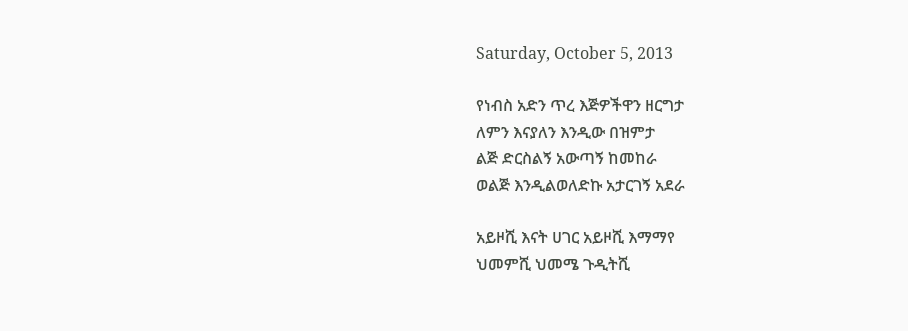Saturday, October 5, 2013

የነብስ አድን ጥረ እጅዎችዋን ዘርግታ
ለምን እናያለን እንዲው በዝምታ
ልጅ ድርስልኝ አውጣኝ ከመከራ
ወልጅ እንዲልወለድኩ አታርገኝ አደራ

አይዞሺ እናት ሀገር አይዞሺ እማማየ
ህመምሺ ህመሜ ጉዲትሺ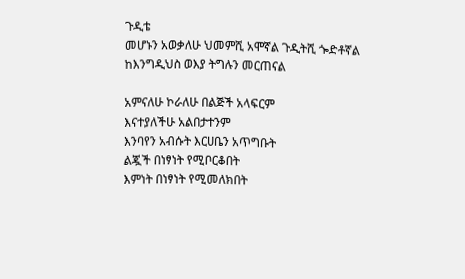ጉዲቴ
መሆኑን አወቃለሁ ህመምሺ አሞኛል ጉዲትሺ ጐድቶኛል
ከእንግዲህስ ወእያ ትግሉን መርጠናል

አምናለሁ ኮራለሁ በልጅች አላፍርም
እናተያለችሁ አልበታተንም
እንባየን አብሱት እርሀቤን አጥግቡት
ልጇች በነፃነት የሚቦርቆበት
እምነት በነፃነት የሚመለክበት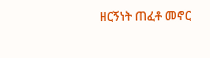ዘርኝነት ጠፈቶ መኖር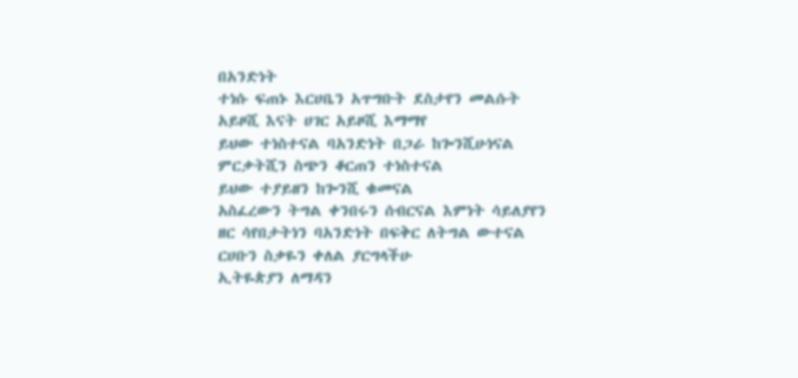በአንድነት
ተነሱ ፍጠኑ እርሀቤን አጥግቡት ደስታየን መልሱት
አይዞሺ እናት ሀገር አይዞሺ እማማየ
ይህው ተነስተናል ባአንድነት በጋራ ከጐንሺሁነናል
ምርቃትሺን ስጭን ቆርጠን ተነስተናል
ይህው ተያይዘን ከጐንሺ ቁመናል
አስፈረውን ትግል ቀንበሩን ሰብርናል እምነት ሳይለያየን
ዘር ሳየበታትነን ባአንድነት በፍቅር ለትግል ውተናል
ርሀቡን ስቃዬን ቀለል ያርግላችሁ
ኢትዬጵያን ለማዳን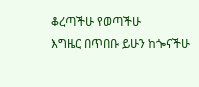ቆረጣችሁ የወጣችሁ
እግዜር በጥበቡ ይሁን ከጐናችሁ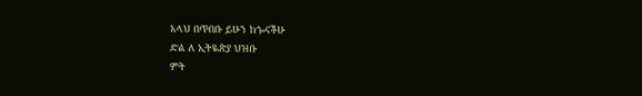አላህ በጥበቡ ይሁን ከጐናችሁ
ድል ለ ኢትዬጵያ ህዝቡ
ምት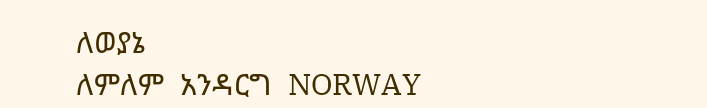ለወያኔ
ለምለም  አንዳርግ  NORWAY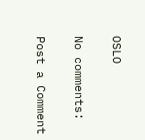OSLO

No comments:

Post a Comment